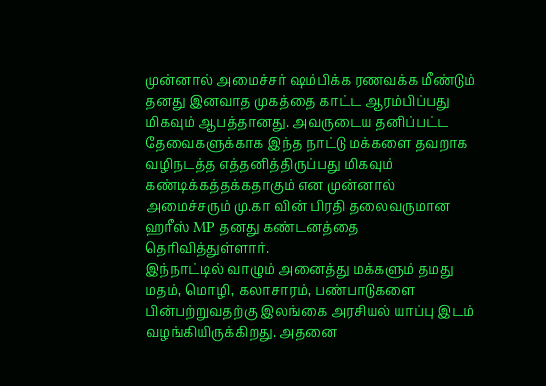முன்னால் அமைச்சர் ஷம்பிக்க ரணவக்க மீண்டும் தனது இனவாத முகத்தை காட்ட ஆரம்பிப்பது மிகவும் ஆபத்தானது. அவருடைய தனிப்பட்ட தேவைகளுக்காக இந்த நாட்டு மக்களை தவறாக வழிநடத்த எத்தனித்திருப்பது மிகவும் கண்டிக்கத்தக்கதாகும் என முன்னால் அமைச்சரும் மு.கா வின் பிரதி தலைவருமான ஹரீஸ் MP தனது கண்டனத்தை தெரிவித்துள்ளார்.
இந்நாட்டில் வாழும் அனைத்து மக்களும் தமது மதம், மொழி, கலாசாரம், பண்பாடுகளை பின்பற்றுவதற்கு இலங்கை அரசியல் யாப்பு இடம் வழங்கியிருக்கிறது. அதனை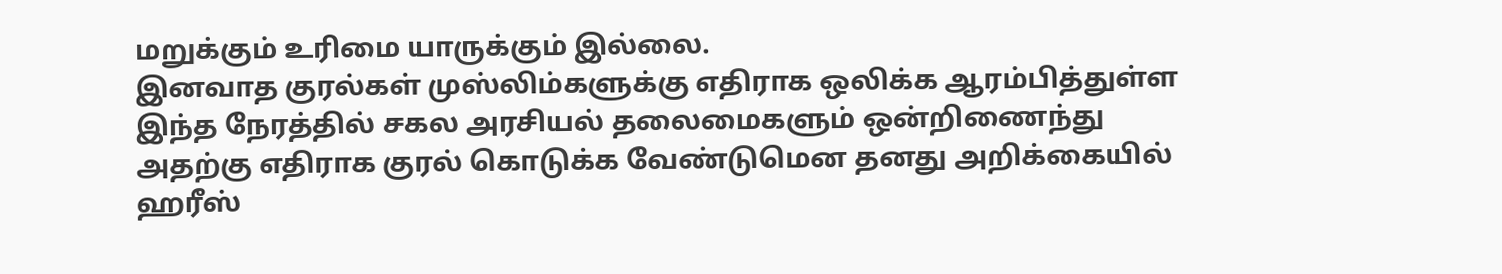மறுக்கும் உரிமை யாருக்கும் இல்லை.
இனவாத குரல்கள் முஸ்லிம்களுக்கு எதிராக ஒலிக்க ஆரம்பித்துள்ள இந்த நேரத்தில் சகல அரசியல் தலைமைகளும் ஒன்றிணைந்து அதற்கு எதிராக குரல் கொடுக்க வேண்டுமென தனது அறிக்கையில் ஹரீஸ்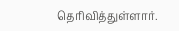தெரிவித்துள்ளார்.